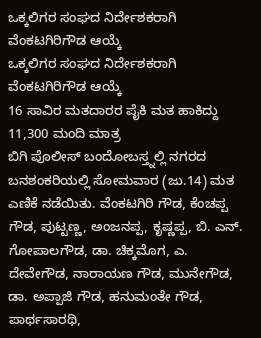ಒಕ್ಕಲಿಗರ ಸಂಘದ ನಿರ್ದೇಶಕರಾಗಿ ವೆಂಕಟಗಿರಿಗೌಡ ಆಯ್ಕೆ
ಒಕ್ಕಲಿಗರ ಸಂಘದ ನಿರ್ದೇಶಕರಾಗಿ ವೆಂಕಟಗಿರಿಗೌಡ ಆಯ್ಕೆ
16 ಸಾವಿರ ಮತದಾರರ ಪೈಕಿ ಮತ ಹಾಕಿದ್ದು 11,300 ಮಂದಿ ಮಾತ್ರ
ಬಿಗಿ ಪೊಲೀಸ್ ಬಂದೋಬಸ್ತ್ನಲ್ಲಿ ನಗರದ ಬನಶಂಕರಿಯಲ್ಲಿ ಸೋಮವಾರ (ಜು.14) ಮತ ಎಣಿಕೆ ನಡೆಯಿತು. ವೆಂಕಟಗಿರಿ ಗೌಡ, ಕೆಂಚಪ್ಪ ಗೌಡ, ಪುಟ್ಟಣ್ಣ, ಅಂಜನಪ್ಪ, ಕೃಷ್ಣಪ್ಪ, ಬಿ. ಎನ್. ಗೋಪಾಲಗೌಡ, ಡಾ. ಚಿಕ್ಕಮೊಗ, ಎ. ದೇವೇಗೌಡ, ನಾರಾಯಣ ಗೌಡ, ಮುನೇಗೌಡ, ಡಾ. ಅಪ್ಪಾಜಿ ಗೌಡ, ಹನುಮಂತೇ ಗೌಡ, ಪಾರ್ಥಸಾರಥಿ,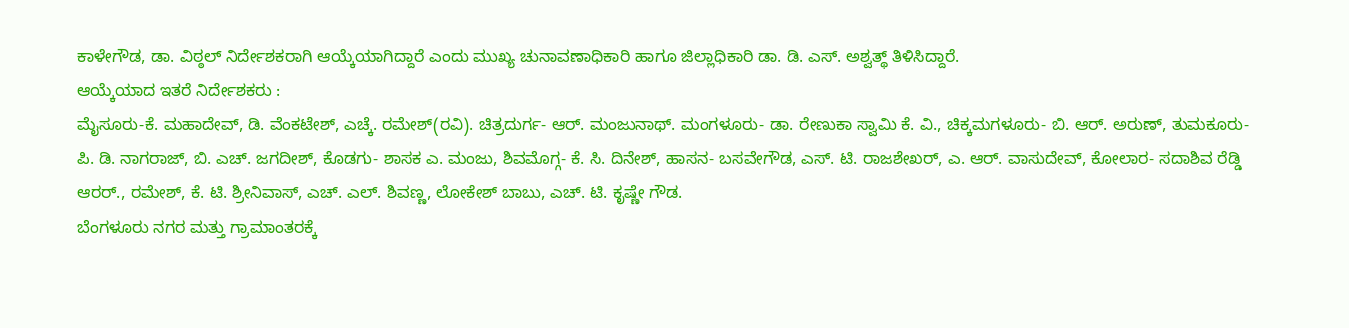ಕಾಳೇಗೌಡ, ಡಾ. ವಿಠ್ಠಲ್ ನಿರ್ದೇಶಕರಾಗಿ ಆಯ್ಕೆಯಾಗಿದ್ದಾರೆ ಎಂದು ಮುಖ್ಯ ಚುನಾವಣಾಧಿಕಾರಿ ಹಾಗೂ ಜಿಲ್ಲಾಧಿಕಾರಿ ಡಾ. ಡಿ. ಎಸ್. ಅಶ್ವತ್ಥ್ ತಿಳಿಸಿದ್ದಾರೆ.
ಆಯ್ಕೆಯಾದ ಇತರೆ ನಿರ್ದೇಶಕರು :
ಮೈಸೂರು-ಕೆ. ಮಹಾದೇವ್, ಡಿ. ವೆಂಕಟೇಶ್, ಎಚ್ಕೆ. ರಮೇಶ್(ರವಿ). ಚಿತ್ರದುರ್ಗ- ಆರ್. ಮಂಜುನಾಥ್. ಮಂಗಳೂರು- ಡಾ. ರೇಣುಕಾ ಸ್ವಾಮಿ ಕೆ. ವಿ., ಚಿಕ್ಕಮಗಳೂರು- ಬಿ. ಆರ್. ಅರುಣ್, ತುಮಕೂರು- ಪಿ. ಡಿ. ನಾಗರಾಜ್, ಬಿ. ಎಚ್. ಜಗದೀಶ್, ಕೊಡಗು- ಶಾಸಕ ಎ. ಮಂಜು, ಶಿವಮೊಗ್ಗ- ಕೆ. ಸಿ. ದಿನೇಶ್, ಹಾಸನ- ಬಸವೇಗೌಡ, ಎಸ್. ಟಿ. ರಾಜಶೇಖರ್, ಎ. ಆರ್. ವಾಸುದೇವ್, ಕೋಲಾರ- ಸದಾಶಿವ ರೆಡ್ಡಿ ಆರರ್., ರಮೇಶ್, ಕೆ. ಟಿ. ಶ್ರೀನಿವಾಸ್, ಎಚ್. ಎಲ್. ಶಿವಣ್ಣ, ಲೋಕೇಶ್ ಬಾಬು, ಎಚ್. ಟಿ. ಕೃಷ್ಣೇ ಗೌಡ.
ಬೆಂಗಳೂರು ನಗರ ಮತ್ತು ಗ್ರಾಮಾಂತರಕ್ಕೆ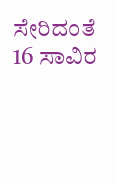ಸೇರಿದಂತೆ 16 ಸಾವಿರ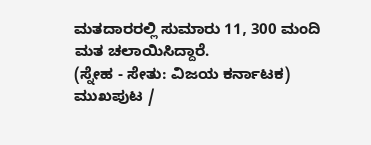ಮತದಾರರಲ್ಲಿ ಸುಮಾರು 11, 300 ಮಂದಿ ಮತ ಚಲಾಯಿಸಿದ್ದಾರೆ.
(ಸ್ನೇಹ - ಸೇತು: ವಿಜಯ ಕರ್ನಾಟಕ)
ಮುಖಪುಟ /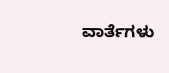ವಾರ್ತೆಗಳು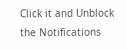Click it and Unblock the Notifications